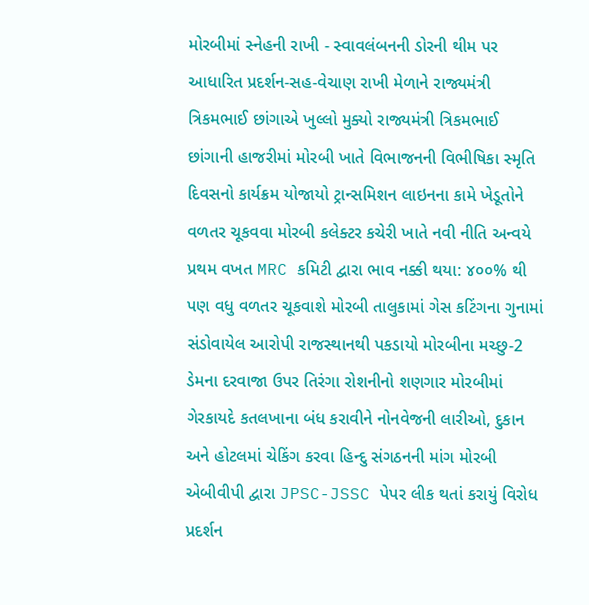મોરબીમાં સ્નેહની રાખી - સ્વાવલંબનની ડોરની થીમ પર આધારિત પ્રદર્શન-સહ-વેચાણ રાખી મેળાને રાજ્યમંત્રી ત્રિકમભાઈ છાંગાએ ખુલ્લો મુક્યો રાજ્યમંત્રી ત્રિકમભાઈ છાંગાની હાજરીમાં મોરબી ખાતે વિભાજનની વિભીષિકા સ્મૃતિ દિવસનો કાર્યક્રમ યોજાયો ટ્રાન્સમિશન લાઇનના કામે ખેડૂતોને વળતર ચૂકવવા મોરબી કલેક્ટર કચેરી ખાતે નવી નીતિ અન્વયે પ્રથમ વખત MRC કમિટી દ્વારા ભાવ નક્કી થયા: ૪૦૦% થી પણ વધુ વળતર ચૂકવાશે મોરબી તાલુકામાં ગેસ કટિંગના ગુનામાં સંડોવાયેલ આરોપી રાજસ્થાનથી પકડાયો મોરબીના મચ્છુ-2 ડેમના દરવાજા ઉપર તિરંગા રોશનીનો શણગાર મોરબીમાં ગેરકાયદે કતલખાના બંધ કરાવીને નોનવેજની લારીઓ, દુકાન અને હોટલમાં ચેકિંગ કરવા હિન્દુ સંગઠનની માંગ મોરબી એબીવીપી દ્વારા JPSC-JSSC પેપર લીક થતાં કરાયું વિરોધ પ્રદર્શન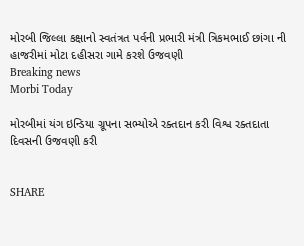મોરબી જિલ્લા કક્ષાનો સ્વતંત્રત પર્વની પ્રભારી મંત્રી ત્રિકમભાઈ છાંગા ની હાજરીમાં મોટા દહીસરા ગામે કરશે ઉજવણી
Breaking news
Morbi Today

મોરબીમાં યંગ ઇન્ડિયા ગ્રૂપના સભ્યોએ રક્તદાન કરી વિશ્વ રક્તદાતા દિવસની ઉજવણી કરી


SHARE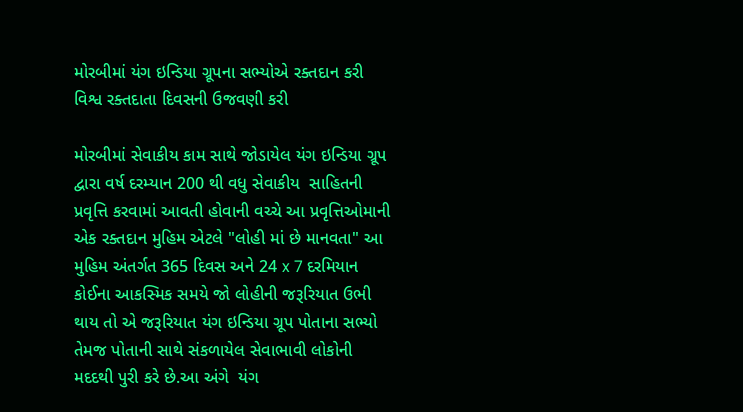મોરબીમાં યંગ ઇન્ડિયા ગ્રૂપના સભ્યોએ રક્તદાન કરી વિશ્વ રક્તદાતા દિવસની ઉજવણી કરી

મોરબીમાં સેવાકીય કામ સાથે જોડાયેલ યંગ ઇન્ડિયા ગ્રૂપ દ્વારા વર્ષ દરમ્યાન 200 થી વધુ સેવાકીય  સાહિતની પ્રવૃત્તિ કરવામાં આવતી હોવાની વચ્ચે આ પ્રવૃત્તિઓમાની એક રક્તદાન મુહિમ એટલે "લોહી માં છે માનવતા" આ મુહિમ અંતર્ગત 365 દિવસ અને 24 x 7 દરમિયાન કોઈના આકસ્મિક સમયે જો લોહીની જરૂરિયાત ઉભી થાય તો એ જરૂરિયાત યંગ ઇન્ડિયા ગ્રૂપ પોતાના સભ્યો તેમજ પોતાની સાથે સંકળાયેલ સેવાભાવી લોકોની મદદથી પુરી કરે છે.આ અંગે  યંગ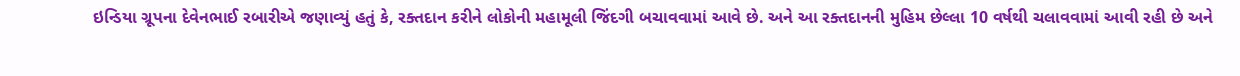ઇન્ડિયા ગ્રૂપના દેવેનભાઈ રબારીએ જણાવ્યું હતું કે, રક્તદાન કરીને લોકોની મહામૂલી જિંદગી બચાવવામાં આવે છે. અને આ રક્તદાનની મુહિમ છેલ્લા 10 વર્ષથી ચલાવવામાં આવી રહી છે અને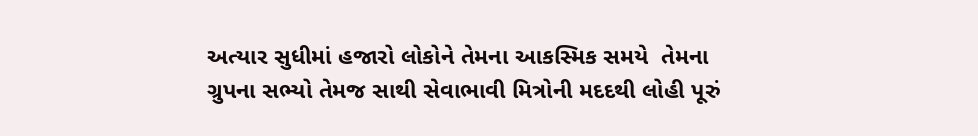અત્યાર સુધીમાં હજારો લોકોને તેમના આકસ્મિક સમયે  તેમના ગ્રુપના સભ્યો તેમજ સાથી સેવાભાવી મિત્રોની મદદથી લોહી પૂરું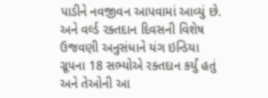પાડીને નવજીવન આપવામાં આવ્યું છે. અને વર્લ્ડ રક્તદાન દિવસની વિશેષ ઉજવણી અનુસંધાને યંગ ઇન્ડિયા ગ્રૂપના 18 સભ્યોએ રક્તદાન કર્યું હતું અને તેઓની આ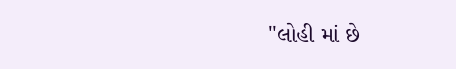"લોહી માં છે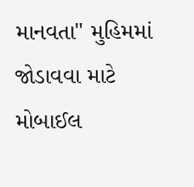માનવતા" મુહિમમાં જોડાવવા માટે મોબાઈલ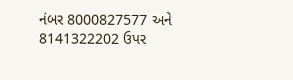નંબર 8000827577 અને 8141322202 ઉપર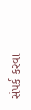સંપર્ક કરવા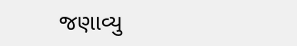જણાવ્યુ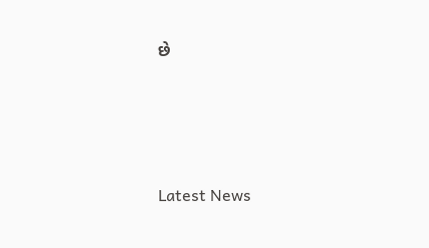છે






Latest News